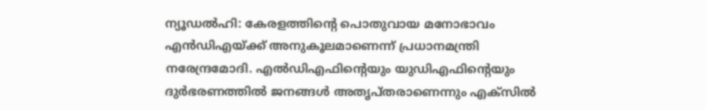ന്യൂഡല്‍ഹി: കേരളത്തിന്റെ പൊതുവായ മനോഭാവം എന്‍ഡിഎയ്ക്ക് അനുകൂലമാണെന്ന് പ്രധാനമന്ത്രി നരേന്ദ്രമോദി. എല്‍ഡിഎഫിന്റെയും യുഡിഎഫിന്റെയും ദുര്‍ഭരണത്തില്‍ ജനങ്ങള്‍ അതൃപ്തരാണെന്നും എക്‌സില്‍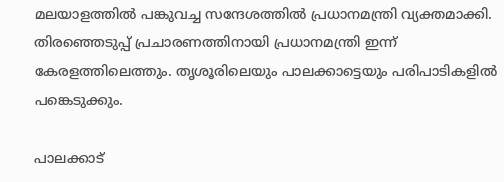മലയാളത്തില്‍ പങ്കുവച്ച സന്ദേശത്തില്‍ പ്രധാനമന്ത്രി വ്യക്തമാക്കി. തിരഞ്ഞെടുപ്പ് പ്രചാരണത്തിനായി പ്രധാനമന്ത്രി ഇന്ന് കേരളത്തിലെത്തും. തൃശൂരിലെയും പാലക്കാട്ടെയും പരിപാടികളില്‍ പങ്കെടുക്കും.

പാലക്കാട്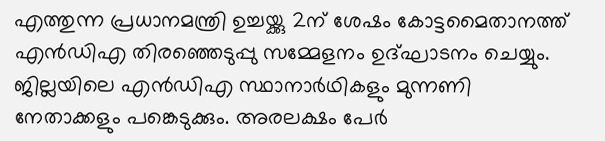എത്തുന്ന പ്രധാനമന്ത്രി ഉച്ചയ്ക്കു 2ന് ശേഷം കോട്ടമൈതാനത്ത് എന്‍ഡിഎ തിരഞ്ഞെടുപ്പു സമ്മേളനം ഉദ്ഘാടനം ചെയ്യും. ജില്ലയിലെ എന്‍ഡിഎ സ്ഥാനാര്‍ഥികളും മുന്നണി നേതാക്കളും പങ്കെടുക്കും. അരലക്ഷം പേര്‍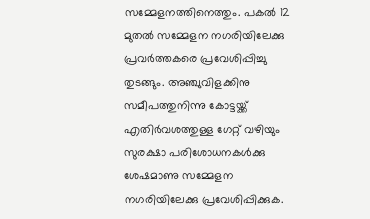സമ്മേളനത്തിനെത്തും. പകല്‍ 12 മുതല്‍ സമ്മേളന നഗരിയിലേക്കു പ്രവര്‍ത്തകരെ പ്രവേശിപ്പിച്ചു തുടങ്ങും. അഞ്ചുവിളക്കിനു സമീപത്തുനിന്നു കോട്ടയ്ക്ക് എതിര്‍വശത്തുള്ള ഗേറ്റ് വഴിയും സുരക്ഷാ പരിശോധനകള്‍ക്കു ശേഷമാണു സമ്മേളന നഗരിയിലേക്കു പ്രവേശിപ്പിക്കുക.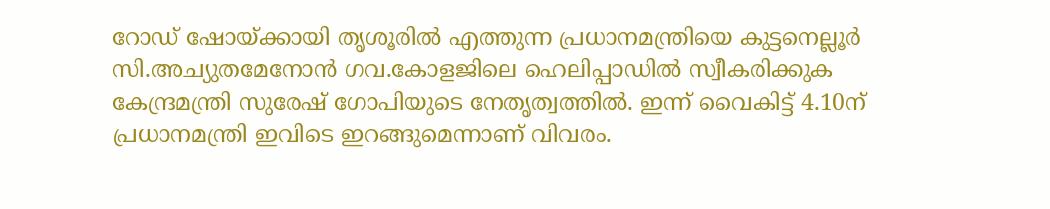റോഡ് ഷോയ്ക്കായി തൃശൂരില്‍ എത്തുന്ന പ്രധാനമന്ത്രിയെ കുട്ടനെല്ലൂര്‍ സി.അച്യുതമേനോന്‍ ഗവ.കോളജിലെ ഹെലിപ്പാഡില്‍ സ്വീകരിക്കുക കേന്ദ്രമന്ത്രി സുരേഷ് ഗോപിയുടെ നേതൃത്വത്തില്‍. ഇന്ന് വൈകിട്ട് 4.10ന് പ്രധാനമന്ത്രി ഇവിടെ ഇറങ്ങുമെന്നാണ് വിവരം.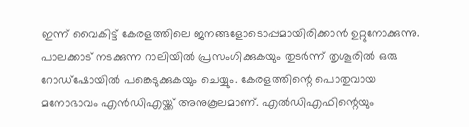ഇന്ന് വൈകിട്ട് കേരളത്തിലെ ജനങ്ങളോടൊപ്പമായിരിക്കാന്‍ ഉറ്റുനോക്കുന്നു. പാലക്കാട് നടക്കുന്ന റാലിയില്‍ പ്രസംഗിക്കുകയും തുടര്‍ന്ന് തൃശൂരില്‍ ഒരു റോഡ്ഷോയില്‍ പങ്കെടുക്കുകയും ചെയ്യും. കേരളത്തിന്റെ പൊതുവായ മനോഭാവം എന്‍ഡിഎയ്ക്ക് അനുകൂലമാണ്. എല്‍ഡിഎഫിന്റെയും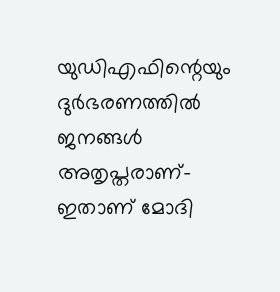യുഡിഎഫിന്റെയും ദുര്‍ഭരണത്തില്‍ ജനങ്ങള്‍ അതൃപ്തരാണ്-ഇതാണ് മോദി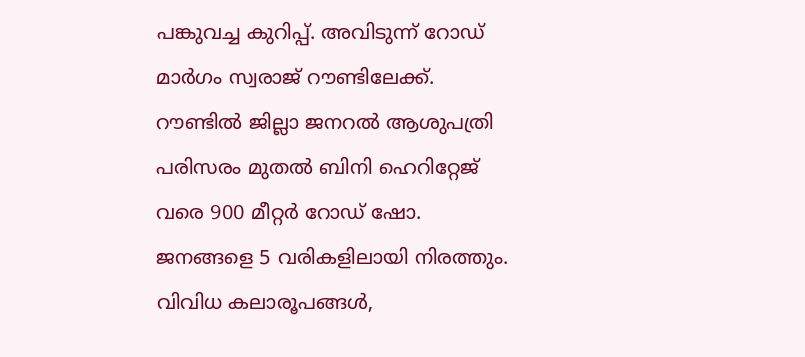പങ്കുവച്ച കുറിപ്പ്. അവിടുന്ന് റോഡ് മാര്‍ഗം സ്വരാജ് റൗണ്ടിലേക്ക്. റൗണ്ടില്‍ ജില്ലാ ജനറല്‍ ആശുപത്രി പരിസരം മുതല്‍ ബിനി ഹെറിറ്റേജ് വരെ 900 മീറ്റര്‍ റോഡ് ഷോ. ജനങ്ങളെ 5 വരികളിലായി നിരത്തും. വിവിധ കലാരൂപങ്ങള്‍,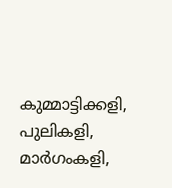കുമ്മാട്ടിക്കളി, പുലികളി, മാര്‍ഗംകളി,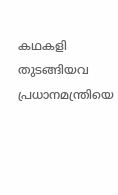കഥകളി തുടങ്ങിയവ പ്രധാനമന്ത്രിയെ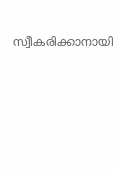സ്വീകരിക്കാനായി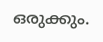ഒരുക്കും.